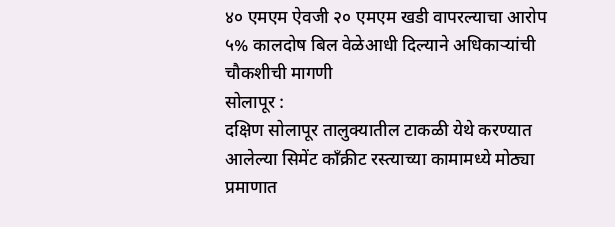४० एमएम ऐवजी २० एमएम खडी वापरल्याचा आरोप
५% कालदोष बिल वेळेआधी दिल्याने अधिकाऱ्यांची चौकशीची मागणी
सोलापूर :
दक्षिण सोलापूर तालुक्यातील टाकळी येथे करण्यात आलेल्या सिमेंट काँक्रीट रस्त्याच्या कामामध्ये मोठ्या प्रमाणात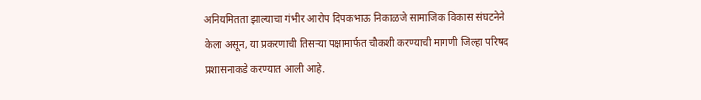अनियमितता झाल्याचा गंभीर आरोप दिपकभाऊ निकाळजे सामाजिक विकास संघटनेने केला असून, या प्रकरणाची तिसऱ्या पक्षामार्फत चौकशी करण्याची मागणी जिल्हा परिषद प्रशासनाकडे करण्यात आली आहे.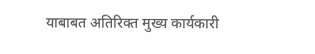याबाबत अतिरिक्त मुख्य कार्यकारी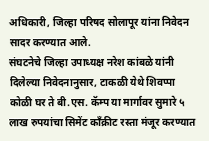अधिकारी, जिल्हा परिषद सोलापूर यांना निवेदन सादर करण्यात आले.
संघटनेचे जिल्हा उपाध्यक्ष नरेश कांबळे यांनी दिलेल्या निवेदनानुसार, टाकळी येथे शिवप्पा कोळी घर ते बी.एस. कॅम्प या मार्गावर सुमारे ५ लाख रुपयांचा सिमेंट काँक्रीट रस्ता मंजूर करण्यात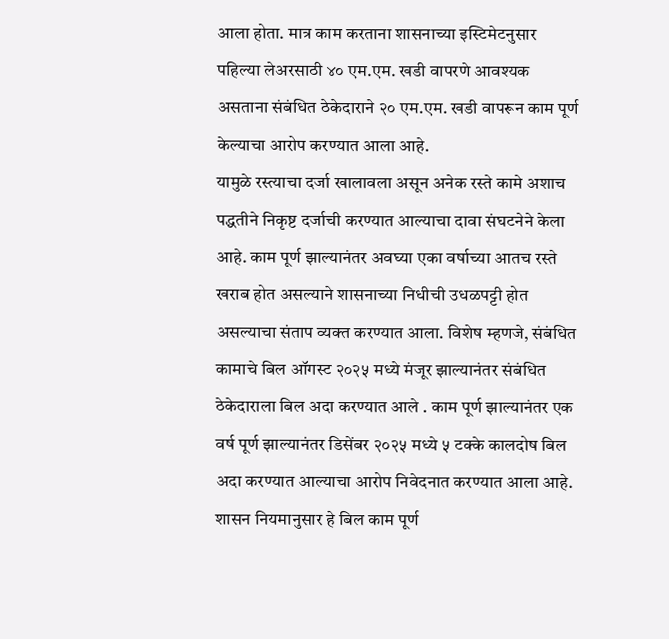आला होता. मात्र काम करताना शासनाच्या इस्टिमेटनुसार पहिल्या लेअरसाठी ४० एम.एम. खडी वापरणे आवश्यक असताना संबंधित ठेकेदाराने २० एम.एम. खडी वापरून काम पूर्ण केल्याचा आरोप करण्यात आला आहे.
यामुळे रस्त्याचा दर्जा खालावला असून अनेक रस्ते कामे अशाच पद्धतीने निकृष्ट दर्जाची करण्यात आल्याचा दावा संघटनेने केला आहे. काम पूर्ण झाल्यानंतर अवघ्या एका वर्षाच्या आतच रस्ते खराब होत असल्याने शासनाच्या निधीची उधळपट्टी होत असल्याचा संताप व्यक्त करण्यात आला. विशेष म्हणजे, संबंधित कामाचे बिल ऑगस्ट २०२५ मध्ये मंजूर झाल्यानंतर संबंधित ठेकेदाराला बिल अदा करण्यात आले . काम पूर्ण झाल्यानंतर एक वर्ष पूर्ण झाल्यानंतर डिसेंबर २०२५ मध्ये ५ टक्के कालदोष बिल अदा करण्यात आल्याचा आरोप निवेदनात करण्यात आला आहे. शासन नियमानुसार हे बिल काम पूर्ण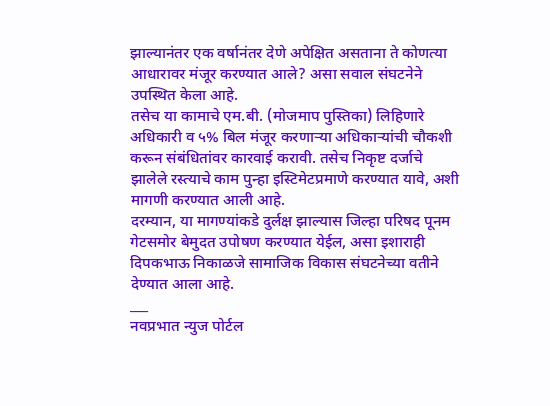झाल्यानंतर एक वर्षानंतर देणे अपेक्षित असताना ते कोणत्या आधारावर मंजूर करण्यात आले? असा सवाल संघटनेने उपस्थित केला आहे.
तसेच या कामाचे एम.बी. (मोजमाप पुस्तिका) लिहिणारे अधिकारी व ५% बिल मंजूर करणाऱ्या अधिकाऱ्यांची चौकशी करून संबंधितांवर कारवाई करावी. तसेच निकृष्ट दर्जाचे झालेले रस्त्याचे काम पुन्हा इस्टिमेटप्रमाणे करण्यात यावे, अशी मागणी करण्यात आली आहे.
दरम्यान, या मागण्यांकडे दुर्लक्ष झाल्यास जिल्हा परिषद पूनम गेटसमोर बेमुदत उपोषण करण्यात येईल, असा इशाराही दिपकभाऊ निकाळजे सामाजिक विकास संघटनेच्या वतीने देण्यात आला आहे.
___
नवप्रभात न्युज पोर्टल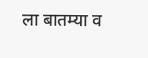ला बातम्या व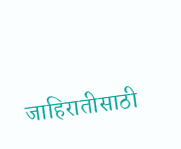जाहिरातीसाठी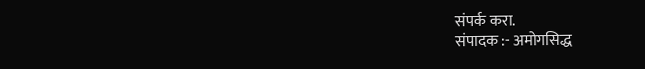संपर्क करा.
संपादक :- अमोगसिद्ध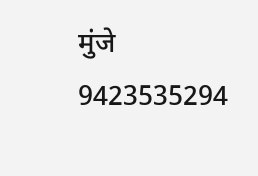मुंजे
9423535294